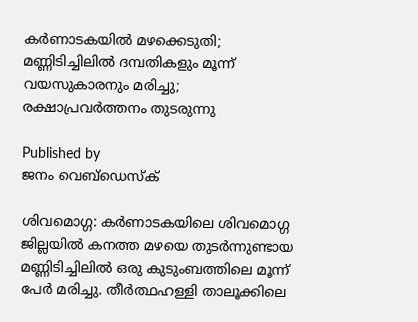കര്‍ണാടകയില്‍ മഴക്കെടുതി; മണ്ണിടിച്ചിലില്‍ ദമ്പതികളും മൂന്ന് വയസുകാരനും മരിച്ചു; രക്ഷാപ്രവര്‍ത്തനം തുടരുന്നു

Published by
ജനം വെബ്‌ഡെസ്ക്

ശിവമൊഗ്ഗ: കര്‍ണാടകയിലെ ശിവമൊഗ്ഗ ജില്ലയില്‍ കനത്ത മഴയെ തുടര്‍ന്നുണ്ടായ മണ്ണിടിച്ചിലില്‍ ഒരു കുടുംബത്തിലെ മൂന്ന് പേര്‍ മരിച്ചു. തീര്‍ത്ഥഹള്ളി താലൂക്കിലെ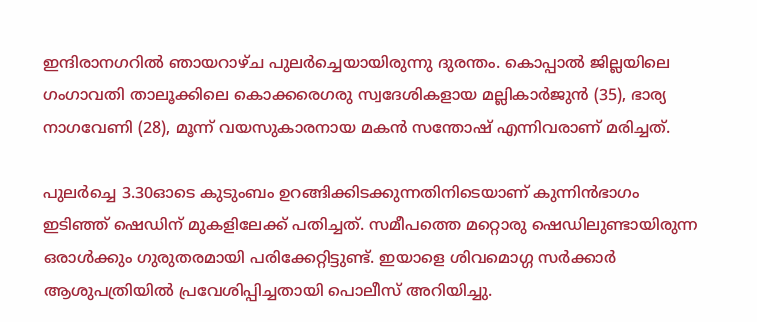ഇന്ദിരാനഗറില്‍ ഞായറാഴ്ച പുലര്‍ച്ചെയായിരുന്നു ദുരന്തം. കൊപ്പാല്‍ ജില്ലയിലെ ഗംഗാവതി താലൂക്കിലെ കൊക്കരെഗരു സ്വദേശികളായ മല്ലികാര്‍ജുന്‍ (35), ഭാര്യ നാഗവേണി (28), മൂന്ന് വയസുകാരനായ മകന്‍ സന്തോഷ് എന്നിവരാണ് മരിച്ചത്.

പുലര്‍ച്ചെ 3.30ഓടെ കുടുംബം ഉറങ്ങിക്കിടക്കുന്നതിനിടെയാണ് കുന്നിന്‍ഭാഗം ഇടിഞ്ഞ് ഷെഡിന് മുകളിലേക്ക് പതിച്ചത്. സമീപത്തെ മറ്റൊരു ഷെഡിലുണ്ടായിരുന്ന ഒരാള്‍ക്കും ഗുരുതരമായി പരിക്കേറ്റിട്ടുണ്ട്. ഇയാളെ ശിവമൊഗ്ഗ സര്‍ക്കാര്‍ ആശുപത്രിയില്‍ പ്രവേശിപ്പിച്ചതായി പൊലീസ് അറിയിച്ചു.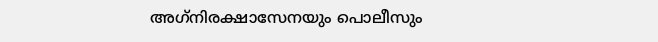അഗ്‌നിരക്ഷാസേനയും പൊലീസും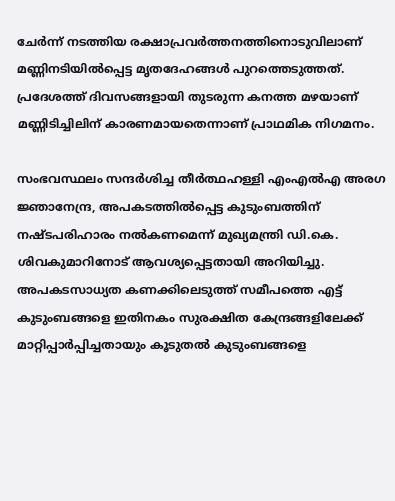ചേര്‍ന്ന് നടത്തിയ രക്ഷാപ്രവര്‍ത്തനത്തിനൊടുവിലാണ് മണ്ണിനടിയില്‍പ്പെട്ട മൃതദേഹങ്ങള്‍ പുറത്തെടുത്തത്. പ്രദേശത്ത് ദിവസങ്ങളായി തുടരുന്ന കനത്ത മഴയാണ് മണ്ണിടിച്ചിലിന് കാരണമായതെന്നാണ് പ്രാഥമിക നിഗമനം.

സംഭവസ്ഥലം സന്ദര്‍ശിച്ച തീര്‍ത്ഥഹള്ളി എംഎല്‍എ അരഗ ജ്ഞാനേന്ദ്ര, അപകടത്തില്‍പ്പെട്ട കുടുംബത്തിന് നഷ്ടപരിഹാരം നല്‍കണമെന്ന് മുഖ്യമന്ത്രി ഡി.കെ. ശിവകുമാറിനോട് ആവശ്യപ്പെട്ടതായി അറിയിച്ചു. അപകടസാധ്യത കണക്കിലെടുത്ത് സമീപത്തെ എട്ട് കുടുംബങ്ങളെ ഇതിനകം സുരക്ഷിത കേന്ദ്രങ്ങളിലേക്ക് മാറ്റിപ്പാര്‍പ്പിച്ചതായും കൂടുതല്‍ കുടുംബങ്ങളെ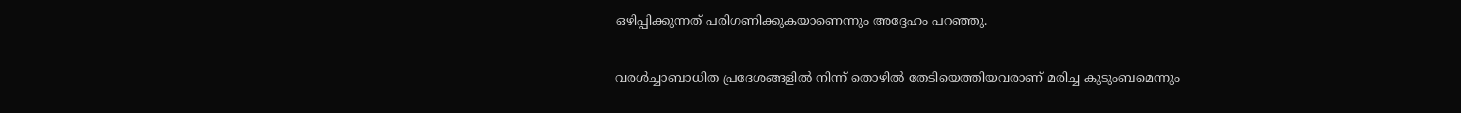ഒഴിപ്പിക്കുന്നത് പരിഗണിക്കുകയാണെന്നും അദ്ദേഹം പറഞ്ഞു.

വരള്‍ച്ചാബാധിത പ്രദേശങ്ങളില്‍ നിന്ന് തൊഴില്‍ തേടിയെത്തിയവരാണ് മരിച്ച കുടുംബമെന്നും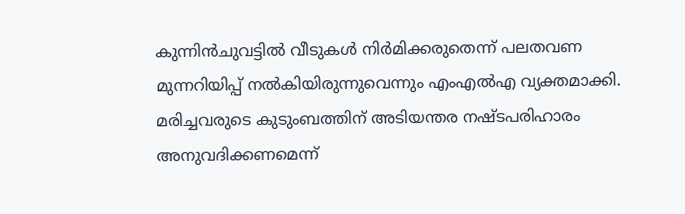കുന്നിന്‍ചുവട്ടില്‍ വീടുകള്‍ നിര്‍മിക്കരുതെന്ന് പലതവണ മുന്നറിയിപ്പ് നല്‍കിയിരുന്നുവെന്നും എംഎല്‍എ വ്യക്തമാക്കി. മരിച്ചവരുടെ കുടുംബത്തിന് അടിയന്തര നഷ്ടപരിഹാരം അനുവദിക്കണമെന്ന്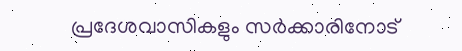പ്രദേശവാസികളും സര്‍ക്കാരിനോട്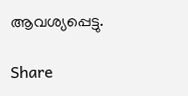ആവശ്യപ്പെട്ടു.

Share